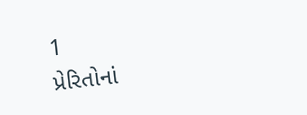1
પ્રેરિતોનાં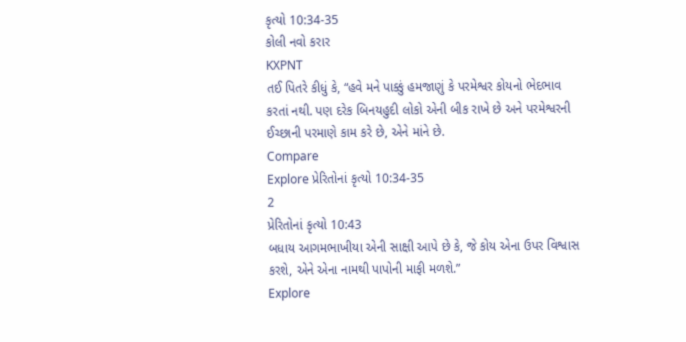કૃત્યો 10:34-35
કોલી નવો કરાર
KXPNT
તઈ પિતરે કીધું કે, “હવે મને પાક્કું હમજાણું કે પરમેશ્વર કોયનો ભેદભાવ કરતાં નથી. પણ દરેક બિનયહુદી લોકો એની બીક રાખે છે અને પરમેશ્વરની ઈચ્છાની પરમાણે કામ કરે છે, એને માંને છે.
Compare
Explore પ્રેરિતોનાં કૃત્યો 10:34-35
2
પ્રેરિતોનાં કૃત્યો 10:43
બધાય આગમભાખીયા એની સાક્ષી આપે છે કે, જે કોય એના ઉપર વિશ્વાસ કરશે, એને એના નામથી પાપોની માફી મળશે.”
Explore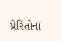પ્રેરિતોનાં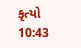કૃત્યો 10:43